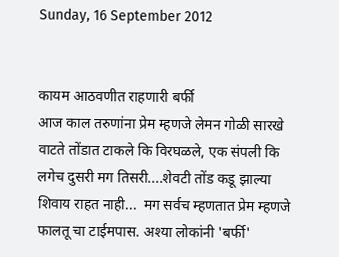Sunday, 16 September 2012


कायम आठवणीत राहणारी बर्फी
आज काल तरुणांना प्रेम म्हणजे लेमन गोळी सारखे वाटते तोंडात टाकले कि विरघळले, एक संपली कि लगेच दुसरी मग तिसरी....शेवटी तोंड कडू झाल्या शिवाय राहत नाही...  मग सर्वच म्हणतात प्रेम म्हणजे फालतू चा टाईमपास. अश्या लोकांनी 'बर्फी'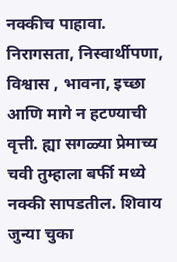नक्कीच पाहावा. निरागसता, निस्वार्थीपणा,   विश्वास , भावना, इच्छा आणि मागे न हटण्याची वृत्ती. ह्या सगळ्या प्रेमाच्य चवी तुम्हाला बर्फी मध्ये नक्की सापडतील. शिवाय जुन्या चुका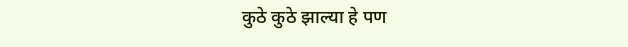कुठे कुठे झाल्या हे पण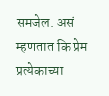समजेल. असं म्हणतात कि प्रेम प्रत्येकाच्या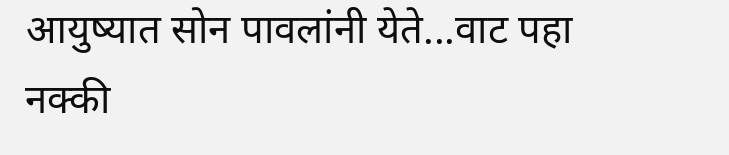आयुष्यात सोन पावलांनी येते...वाट पहा नक्की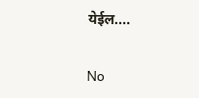येईल....

No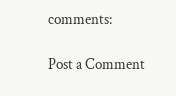comments:

Post a Comment